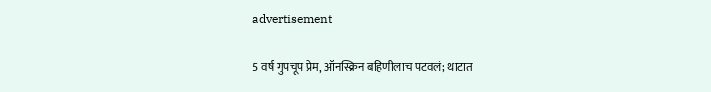advertisement

5 वर्ष गुपचूप प्रेम, ऑनस्क्रिन बहिणीलाच पटवलं; थाटात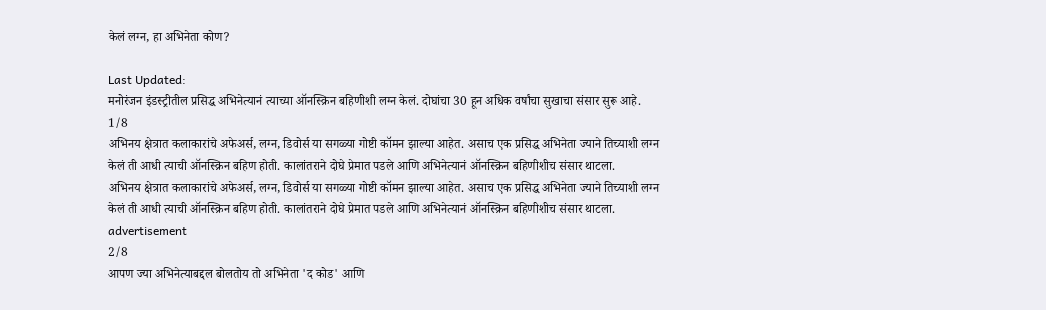केलं लग्न, हा अभिनेता कोण?

Last Updated:
मनोरंजन इंडस्ट्रीतील प्रसिद्ध अभिनेत्यानं त्याच्या ऑनस्क्रिन बहिणीशी लग्न केलं. दोघांचा 30 हून अधिक वर्षांचा सुखाचा संसार सुरू आहे.
1/8
अभिनय क्षेत्रात कलाकारांचे अफेअर्स, लग्न, डिवोर्स या सगळ्या गोष्टी कॉमन झाल्या आहेत. असाच एक प्रसिद्ध अभिनेता ज्याने तिच्याशी लग्न केलं ती आधी त्याची ऑनस्क्रिन बहिण होती. कालांतराने दोघे प्रेमात पडले आणि अभिनेत्यानं ऑनस्क्रिन बहिणीशीच संसार थाटला.
अभिनय क्षेत्रात कलाकारांचे अफेअर्स, लग्न, डिवोर्स या सगळ्या गोष्टी कॉमन झाल्या आहेत. असाच एक प्रसिद्ध अभिनेता ज्याने तिच्याशी लग्न केलं ती आधी त्याची ऑनस्क्रिन बहिण होती. कालांतराने दोघे प्रेमात पडले आणि अभिनेत्यानं ऑनस्क्रिन बहिणीशीच संसार थाटला.
advertisement
2/8
आपण ज्या अभिनेत्याबद्दल बोलतोय तो अभिनेता 'द कोड' आणि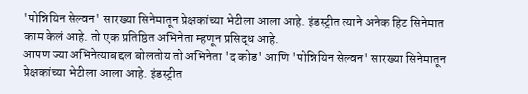'पोन्नियिन सेल्वन' सारख्या सिनेमातून प्रेक्षकांच्या भेटीला आला आहे. इंडस्ट्रीत त्याने अनेक हिट सिनेमात काम केलं आहे. तो एक प्रतिष्ठित अभिनेता म्हणून प्रसिद्ध आहे.
आपण ज्या अभिनेत्याबद्दल बोलतोय तो अभिनेता 'द कोड' आणि 'पोन्नियिन सेल्वन' सारख्या सिनेमातून प्रेक्षकांच्या भेटीला आला आहे. इंडस्ट्रीत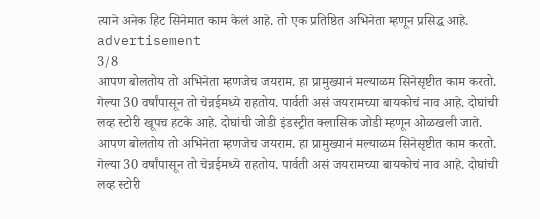त्याने अनेक हिट सिनेमात काम केलं आहे. तो एक प्रतिष्ठित अभिनेता म्हणून प्रसिद्ध आहे.
advertisement
3/8
आपण बोलतोय तो अभिनेता म्हणजेच जयराम. हा प्रामुख्यानं मल्याळम सिनेसृष्टीत काम करतो.  गेल्या 30 वर्षांपासून तो चेन्नईमध्ये राहतोय. पार्वती असं जयरामच्या बायकोचं नाव आहे. दोघांची लव्ह स्टोरी खूपच हटके आहे. दोघांची जोडी इंडस्ट्रीत क्लासिक जोडी म्हणून ओळखली जाते.
आपण बोलतोय तो अभिनेता म्हणजेच जयराम. हा प्रामुख्यानं मल्याळम सिनेसृष्टीत काम करतो.  गेल्या 30 वर्षांपासून तो चेन्नईमध्ये राहतोय. पार्वती असं जयरामच्या बायकोचं नाव आहे. दोघांची लव्ह स्टोरी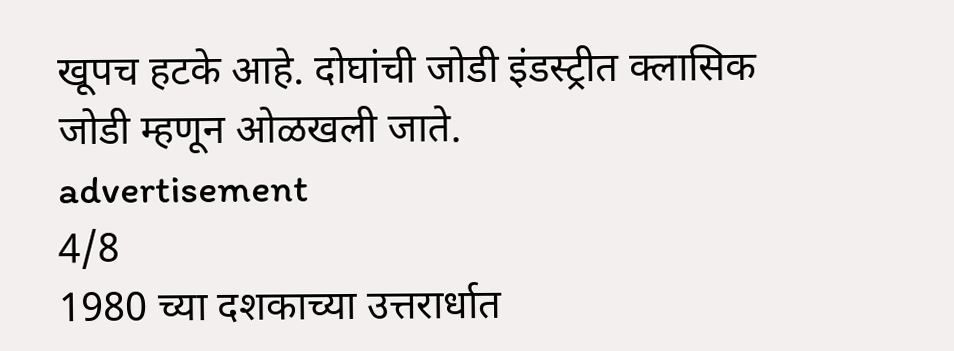खूपच हटके आहे. दोघांची जोडी इंडस्ट्रीत क्लासिक जोडी म्हणून ओळखली जाते.
advertisement
4/8
1980 च्या दशकाच्या उत्तरार्धात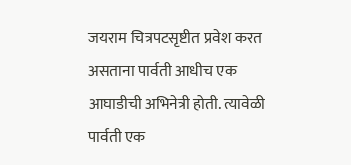जयराम चित्रपटसृष्टीत प्रवेश करत असताना पार्वती आधीच एक आघाडीची अभिनेत्री होती. त्यावेळी पार्वती एक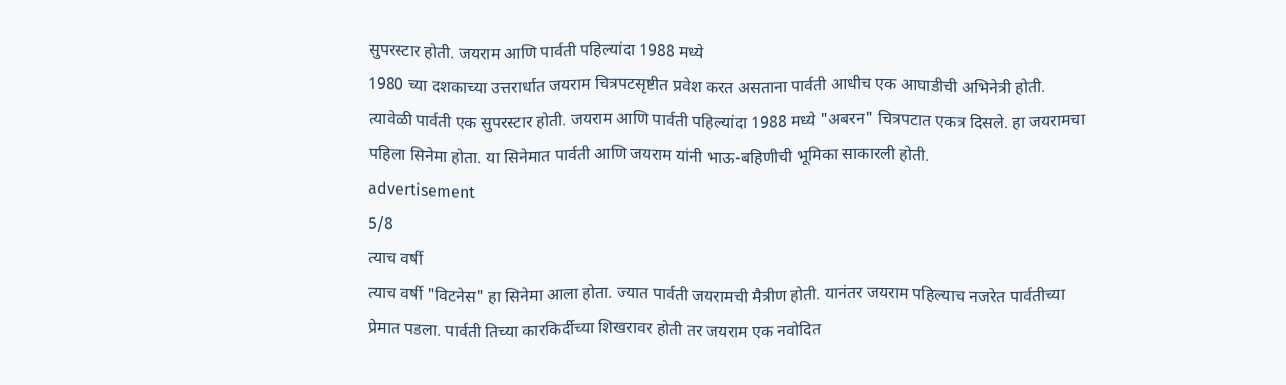सुपरस्टार होती. जयराम आणि पार्वती पहिल्यांदा 1988 मध्ये
1980 च्या दशकाच्या उत्तरार्धात जयराम चित्रपटसृष्टीत प्रवेश करत असताना पार्वती आधीच एक आघाडीची अभिनेत्री होती. त्यावेळी पार्वती एक सुपरस्टार होती. जयराम आणि पार्वती पहिल्यांदा 1988 मध्ये "अबरन" चित्रपटात एकत्र दिसले. हा जयरामचा पहिला सिनेमा होता. या सिनेमात पार्वती आणि जयराम यांनी भाऊ-बहिणीची भूमिका साकारली होती.
advertisement
5/8
त्याच वर्षी
त्याच वर्षी "विटनेस" हा सिनेमा आला होता. ज्यात पार्वती जयरामची मैत्रीण होती. यानंतर जयराम पहिल्याच नजरेत पार्वतीच्या प्रेमात पडला. पार्वती तिच्या कारकिर्दीच्या शिखरावर होती तर जयराम एक नवोदित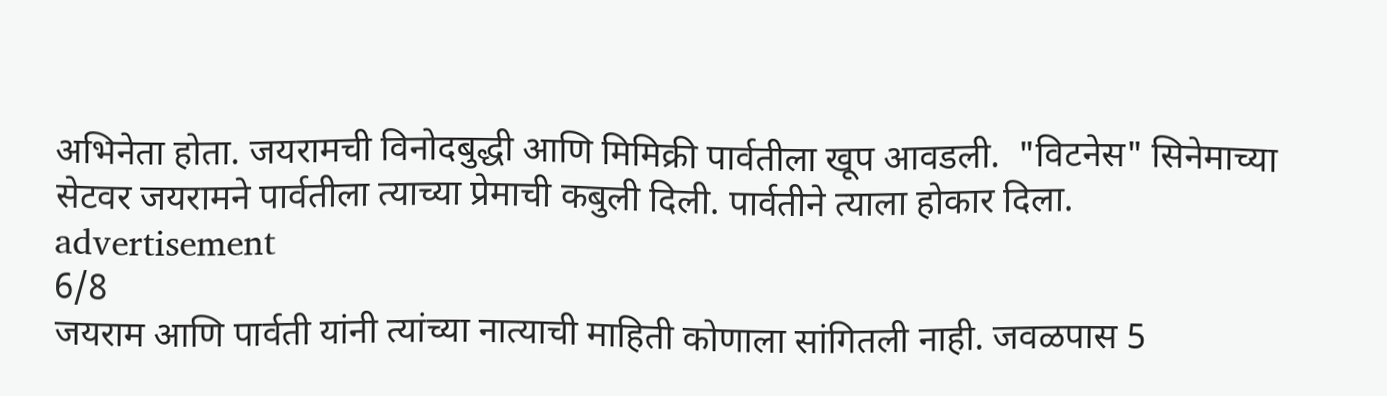अभिनेता होता. जयरामची विनोदबुद्धी आणि मिमिक्री पार्वतीला खूप आवडली.  "विटनेस" सिनेमाच्या सेटवर जयरामने पार्वतीला त्याच्या प्रेमाची कबुली दिली. पार्वतीने त्याला होकार दिला.
advertisement
6/8
जयराम आणि पार्वती यांनी त्यांच्या नात्याची माहिती कोणाला सांगितली नाही. जवळपास 5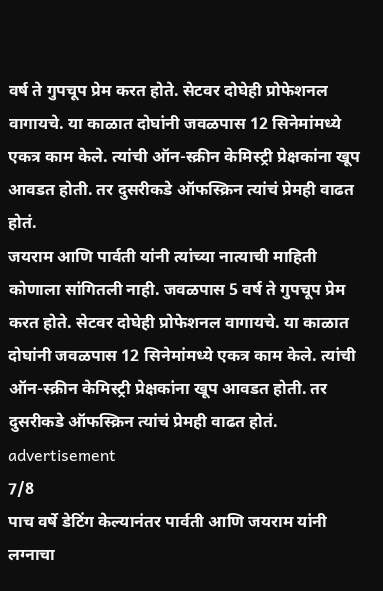वर्ष ते गुपचूप प्रेम करत होते. सेटवर दोघेही प्रोफेशनल वागायचे. या काळात दोघांनी जवळपास 12 सिनेमांमध्ये एकत्र काम केले. त्यांची ऑन-स्क्रीन केमिस्ट्री प्रेक्षकांना खूप आवडत होती. तर दुसरीकडे ऑफस्क्रिन त्यांचं प्रेमही वाढत होतं.
जयराम आणि पार्वती यांनी त्यांच्या नात्याची माहिती कोणाला सांगितली नाही. जवळपास 5 वर्ष ते गुपचूप प्रेम करत होते. सेटवर दोघेही प्रोफेशनल वागायचे. या काळात दोघांनी जवळपास 12 सिनेमांमध्ये एकत्र काम केले. त्यांची ऑन-स्क्रीन केमिस्ट्री प्रेक्षकांना खूप आवडत होती. तर दुसरीकडे ऑफस्क्रिन त्यांचं प्रेमही वाढत होतं.
advertisement
7/8
पाच वर्षे डेटिंग केल्यानंतर पार्वती आणि जयराम यांनी लग्नाचा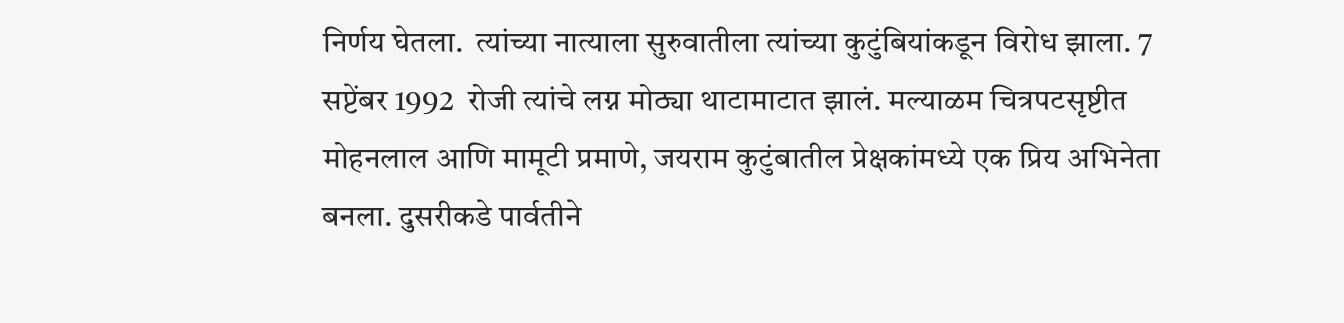निर्णय घेतला.  त्यांच्या नात्याला सुरुवातीला त्यांच्या कुटुंबियांकडून विरोध झाला. 7 सप्टेंबर 1992  रोजी त्यांचे लग्न मोठ्या थाटामाटात झालं. मल्याळम चित्रपटसृष्टीत मोहनलाल आणि मामूटी प्रमाणे, जयराम कुटुंबातील प्रेक्षकांमध्ये एक प्रिय अभिनेता बनला. दुसरीकडे पार्वतीने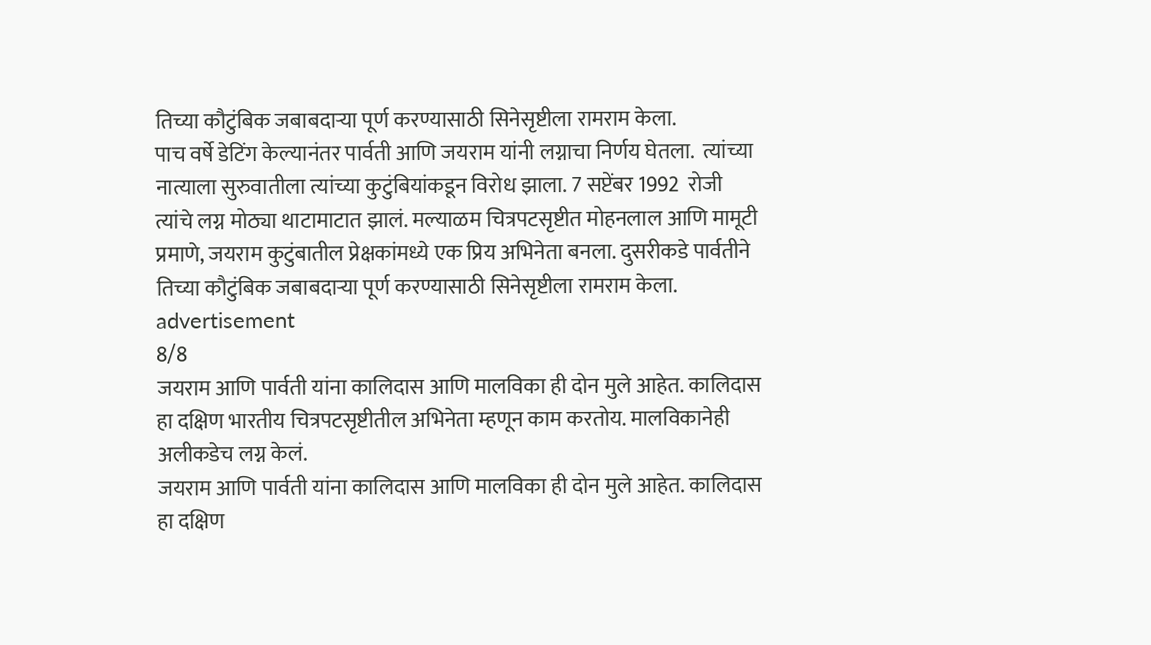तिच्या कौटुंबिक जबाबदाऱ्या पूर्ण करण्यासाठी सिनेसृष्टीला रामराम केला.
पाच वर्षे डेटिंग केल्यानंतर पार्वती आणि जयराम यांनी लग्नाचा निर्णय घेतला.  त्यांच्या नात्याला सुरुवातीला त्यांच्या कुटुंबियांकडून विरोध झाला. 7 सप्टेंबर 1992  रोजी त्यांचे लग्न मोठ्या थाटामाटात झालं. मल्याळम चित्रपटसृष्टीत मोहनलाल आणि मामूटी प्रमाणे, जयराम कुटुंबातील प्रेक्षकांमध्ये एक प्रिय अभिनेता बनला. दुसरीकडे पार्वतीने तिच्या कौटुंबिक जबाबदाऱ्या पूर्ण करण्यासाठी सिनेसृष्टीला रामराम केला.
advertisement
8/8
जयराम आणि पार्वती यांना कालिदास आणि मालविका ही दोन मुले आहेत. कालिदास हा दक्षिण भारतीय चित्रपटसृष्टीतील अभिनेता म्हणून काम करतोय. मालविकानेही अलीकडेच लग्न केलं.
जयराम आणि पार्वती यांना कालिदास आणि मालविका ही दोन मुले आहेत. कालिदास हा दक्षिण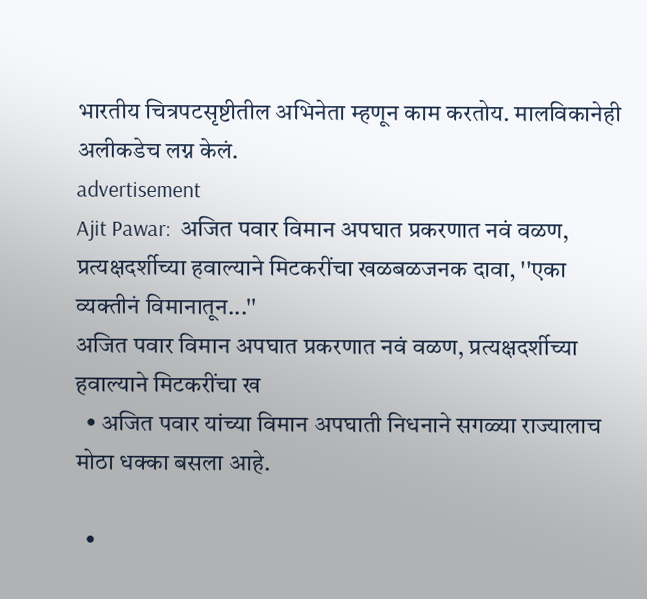भारतीय चित्रपटसृष्टीतील अभिनेता म्हणून काम करतोय. मालविकानेही अलीकडेच लग्न केलं.
advertisement
Ajit Pawar:  अजित पवार विमान अपघात प्रकरणात नवं वळण, प्रत्यक्षदर्शीच्या हवाल्याने मिटकरींचा खळबळजनक दावा, ''एका व्यक्तीनं विमानातून...''
अजित पवार विमान अपघात प्रकरणात नवं वळण, प्रत्यक्षदर्शीच्या हवाल्याने मिटकरींचा ख
  • अजित पवार यांच्या विमान अपघाती निधनाने सगळ्या राज्यालाच मोठा धक्का बसला आहे.

  •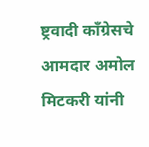ष्ट्रवादी काँग्रेसचे आमदार अमोल मिटकरी यांनी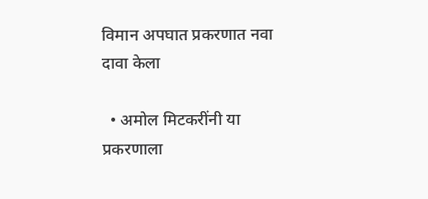विमान अपघात प्रकरणात नवा दावा केला

  • अमोल मिटकरींनी या प्रकरणाला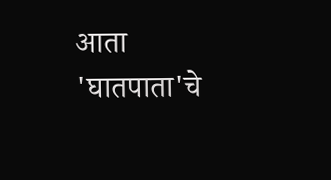आता 'घातपाता'चे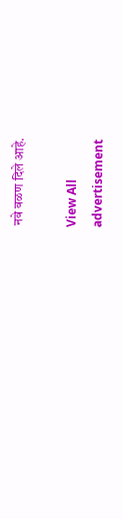नवे वळण दिले आहे.

View All
advertisement